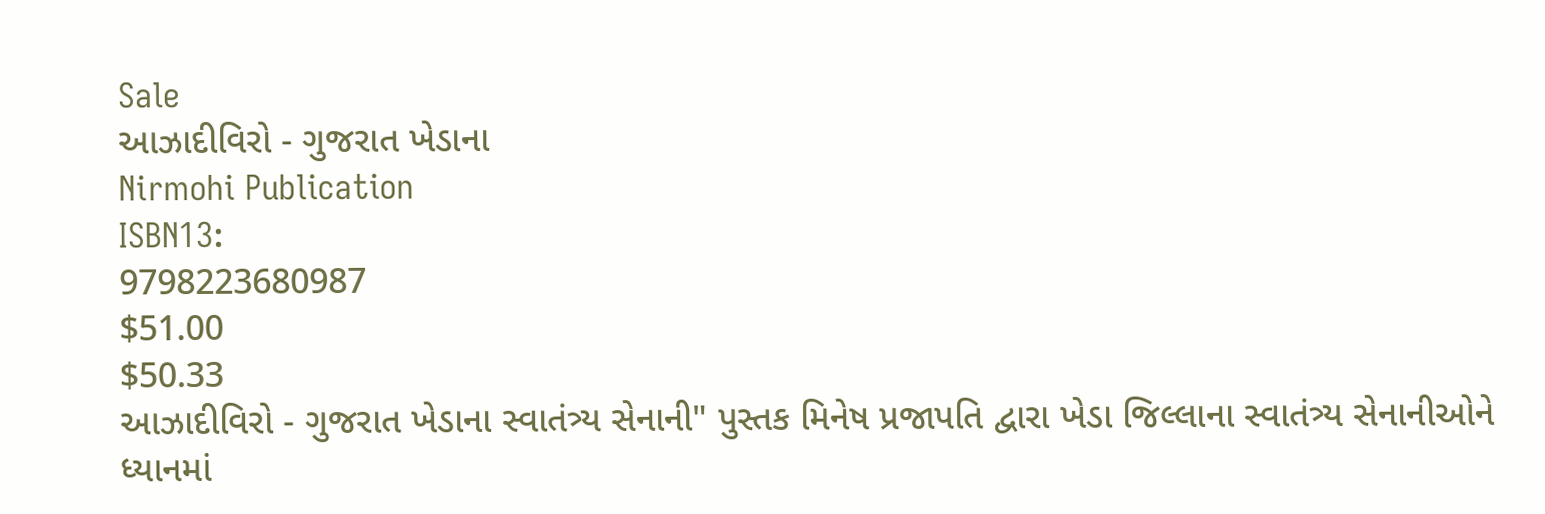Sale
આઝાદીવિરો - ગુજરાત ખેડાના
Nirmohi Publication
ISBN13:
9798223680987
$51.00
$50.33
આઝાદીવિરો - ગુજરાત ખેડાના સ્વાતંત્ર્ય સેનાની" પુસ્તક મિનેષ પ્રજાપતિ દ્વારા ખેડા જિલ્લાના સ્વાતંત્ર્ય સેનાનીઓને ધ્યાનમાં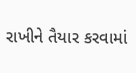રાખીને તૈયાર કરવામાં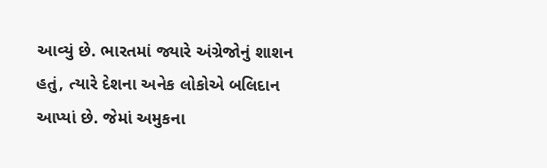આવ્યું છે. ભારતમાં જ્યારે અંગ્રેજોનું શાશન હતું, ત્યારે દેશના અનેક લોકોએ બલિદાન આપ્યાં છે. જેમાં અમુકના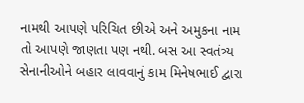નામથી આપણે પરિચિત છીએ અને અમુકના નામ તો આપણે જાણતા પણ નથી. બસ આ સ્વતંત્ર્ય સેનાનીઓને બહાર લાવવાનું કામ મિનેષભાઈ દ્વારા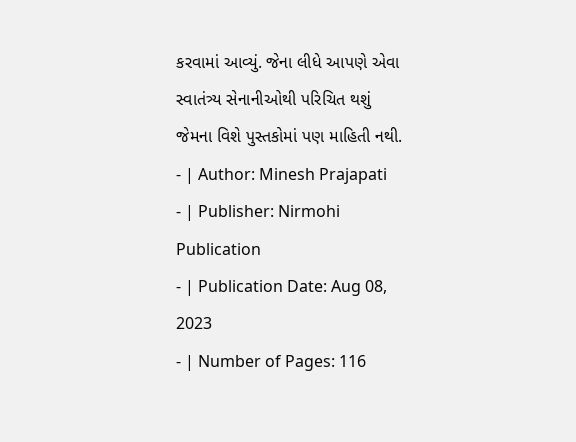કરવામાં આવ્યું. જેના લીધે આપણે એવા સ્વાતંત્ર્ય સેનાનીઓથી પરિચિત થશું જેમના વિશે પુસ્તકોમાં પણ માહિતી નથી.
- | Author: Minesh Prajapati
- | Publisher: Nirmohi Publication
- | Publication Date: Aug 08, 2023
- | Number of Pages: 116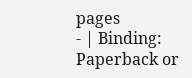pages
- | Binding: Paperback or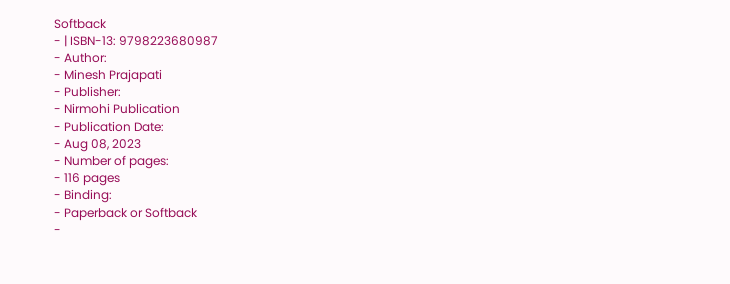Softback
- | ISBN-13: 9798223680987
- Author:
- Minesh Prajapati
- Publisher:
- Nirmohi Publication
- Publication Date:
- Aug 08, 2023
- Number of pages:
- 116 pages
- Binding:
- Paperback or Softback
-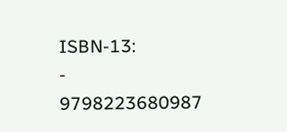ISBN-13:
- 9798223680987